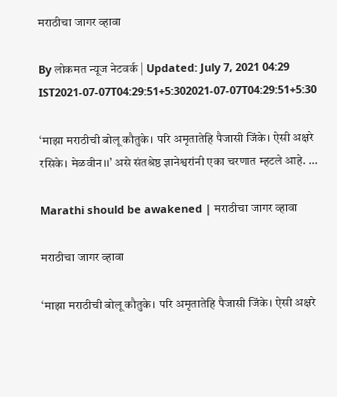मराठीचा जागर व्हावा

By लोकमत न्यूज नेटवर्क | Updated: July 7, 2021 04:29 IST2021-07-07T04:29:51+5:302021-07-07T04:29:51+5:30

‘माझा मराठीची बोलू कौतुके। परि अमृतातेहि पैजासी जिंके। ऐसी अक्षरे रसिके। मेळवीन।।’ असे संतश्रेष्ठ ज्ञानेश्वरांनी एका चरणात म्हटले आहे. ...

Marathi should be awakened | मराठीचा जागर व्हावा

मराठीचा जागर व्हावा

‘माझा मराठीची बोलू कौतुके। परि अमृतातेहि पैजासी जिंके। ऐसी अक्षरे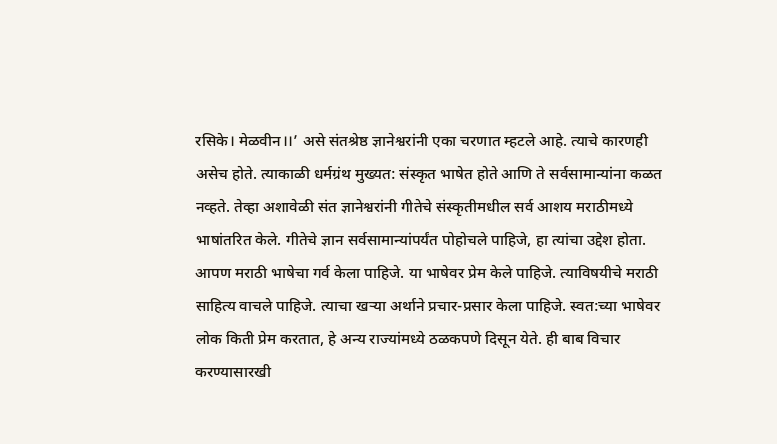रसिके। मेळवीन।।’ असे संतश्रेष्ठ ज्ञानेश्वरांनी एका चरणात म्हटले आहे. त्याचे कारणही असेच होते. त्याकाळी धर्मग्रंथ मुख्यत: संस्कृत भाषेत होते आणि ते सर्वसामान्यांना कळत नव्हते. तेव्हा अशावेळी संत ज्ञानेश्वरांनी गीतेचे संस्कृतीमधील सर्व आशय मराठीमध्ये भाषांतरित केले. गीतेचे ज्ञान सर्वसामान्यांपर्यंत पोहोचले पाहिजे, हा त्यांचा उद्देश होता. आपण मराठी भाषेचा गर्व केला पाहिजे. या भाषेवर प्रेम केले पाहिजे. त्याविषयीचे मराठी साहित्य वाचले पाहिजे. त्याचा खऱ्या अर्थाने प्रचार-प्रसार केला पाहिजे. स्वत:च्या भाषेवर लोक किती प्रेम करतात, हे अन्य राज्यांमध्ये ठळकपणे दिसून येते. ही बाब विचार करण्यासारखी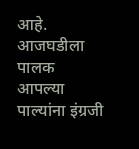आहे. आजघडीला पालक आपल्या पाल्यांना इंग्रजी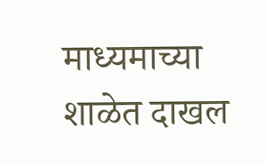माध्यमाच्या शाळेत दाखल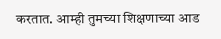करतात. आम्ही तुमच्या शिक्षणाच्या आड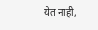येत नाही,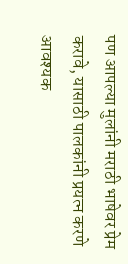पण आपल्या मुलांनी मराठी भाषेवर प्रेम करावे, यासाठी पालकांनी प्रयत्न करणे आवश्यक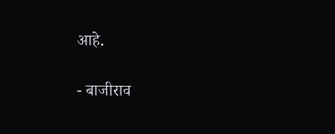आहे.

- बाजीराव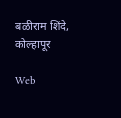बळीराम शिंदे, कोल्हापूर

Web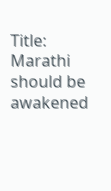Title: Marathi should be awakened